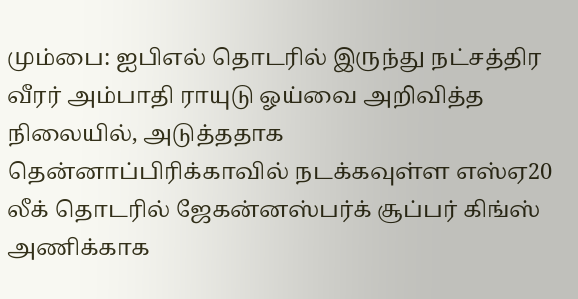மும்பை: ஐபிஎல் தொடரில் இருந்து நட்சத்திர வீரர் அம்பாதி ராயுடு ஓய்வை அறிவித்த நிலையில், அடுத்ததாக தென்னாப்பிரிக்காவில் நடக்கவுள்ள எஸ்ஏ20 லீக் தொடரில் ஜேகன்னஸ்பர்க் சூப்பர் கிங்ஸ் அணிக்காக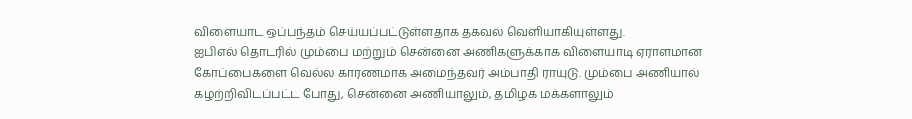விளையாட ஒப்பந்தம் செய்யப்பட்டுள்ளதாக தகவல் வெளியாகியுள்ளது.
ஐபிஎல் தொடரில் மும்பை மற்றும் சென்னை அணிகளுக்காக விளையாடி ஏராளமான கோப்பைகளை வெல்ல காரணமாக அமைந்தவர் அம்பாதி ராயுடு. மும்பை அணியால் கழற்றிவிடப்பட்ட போது, சென்னை அணியாலும், தமிழக மக்களாலும்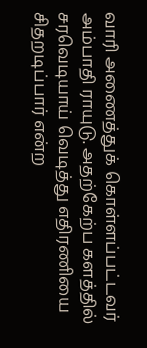வாரி அணைத்துக் கொள்ளப்பட்டவர் அம்பாதி ராயுடு. அதற்கேற்ப களத்தில் சரவெடியாய் வெடித்து எதிரணியை சிதறடிப்பார் என்ற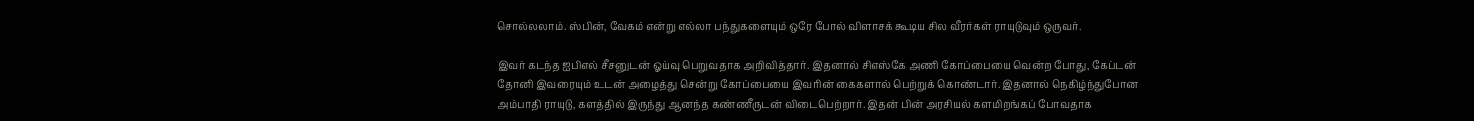சொல்லலாம். ஸ்பின், வேகம் என்று எல்லா பந்துகளையும் ஒரே போல் விளாசக் கூடிய சில வீரர்கள் ராயுடுவும் ஒருவர்.

இவர் கடந்த ஐபிஎல் சீசனுடன் ஓய்வு பெறுவதாக அறிவித்தார். இதனால் சிஎஸ்கே அணி கோப்பையை வென்ற போது, கேப்டன் தோனி இவரையும் உடன் அழைத்து சென்று கோப்பையை இவரின் கைகளால் பெற்றுக் கொண்டார். இதனால் நெகிழ்ந்துபோன அம்பாதி ராயுடு, களத்தில் இருந்து ஆனந்த கண்ணீருடன் விடைபெற்றார். இதன் பின் அரசியல் களமிறங்கப் போவதாக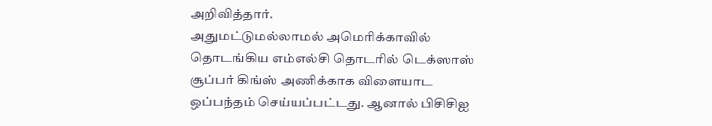அறிவித்தார்.
அதுமட்டுமல்லாமல் அமெரிக்காவில் தொடங்கிய எம்எல்சி தொடரில் டெக்ஸாஸ் சூப்பர் கிங்ஸ் அணிக்காக விளையாட ஒப்பந்தம் செய்யப்பட்டது. ஆனால் பிசிசிஐ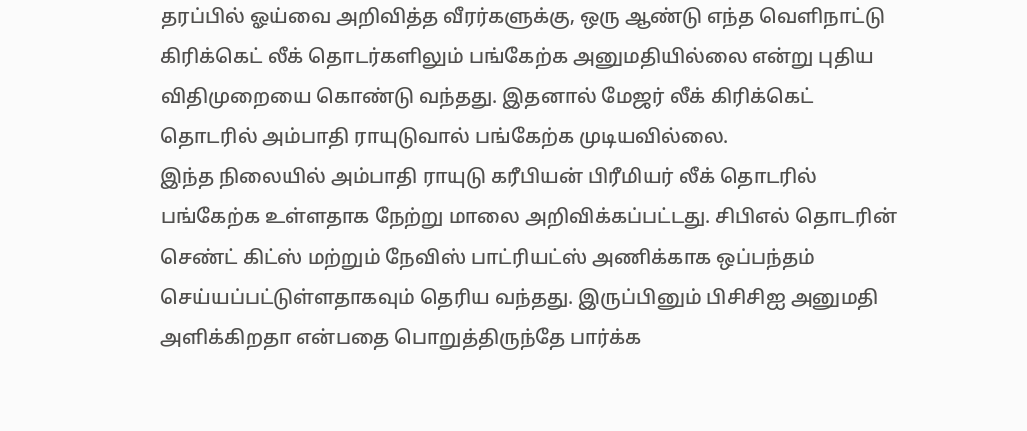தரப்பில் ஓய்வை அறிவித்த வீரர்களுக்கு, ஒரு ஆண்டு எந்த வெளிநாட்டு கிரிக்கெட் லீக் தொடர்களிலும் பங்கேற்க அனுமதியில்லை என்று புதிய விதிமுறையை கொண்டு வந்தது. இதனால் மேஜர் லீக் கிரிக்கெட் தொடரில் அம்பாதி ராயுடுவால் பங்கேற்க முடியவில்லை.
இந்த நிலையில் அம்பாதி ராயுடு கரீபியன் பிரீமியர் லீக் தொடரில் பங்கேற்க உள்ளதாக நேற்று மாலை அறிவிக்கப்பட்டது. சிபிஎல் தொடரின் செண்ட் கிட்ஸ் மற்றும் நேவிஸ் பாட்ரியட்ஸ் அணிக்காக ஒப்பந்தம் செய்யப்பட்டுள்ளதாகவும் தெரிய வந்தது. இருப்பினும் பிசிசிஐ அனுமதி அளிக்கிறதா என்பதை பொறுத்திருந்தே பார்க்க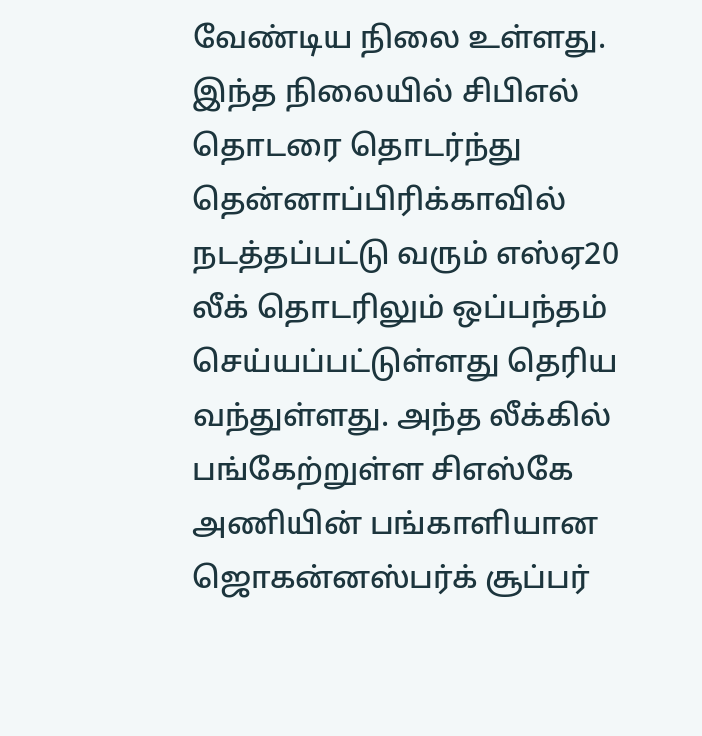வேண்டிய நிலை உள்ளது.
இந்த நிலையில் சிபிஎல் தொடரை தொடர்ந்து தென்னாப்பிரிக்காவில் நடத்தப்பட்டு வரும் எஸ்ஏ20 லீக் தொடரிலும் ஒப்பந்தம் செய்யப்பட்டுள்ளது தெரிய வந்துள்ளது. அந்த லீக்கில் பங்கேற்றுள்ள சிஎஸ்கே அணியின் பங்காளியான ஜொகன்னஸ்பர்க் சூப்பர்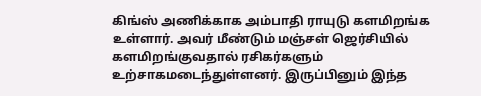கிங்ஸ் அணிக்காக அம்பாதி ராயுடு களமிறங்க உள்ளார். அவர் மீண்டும் மஞ்சள் ஜெர்சியில் களமிறங்குவதால் ரசிகர்களும் உற்சாகமடைந்துள்ளனர். இருப்பினும் இந்த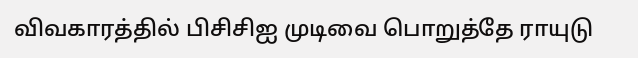விவகாரத்தில் பிசிசிஐ முடிவை பொறுத்தே ராயுடு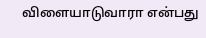விளையாடுவாரா என்பது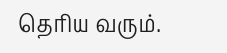தெரிய வரும்.